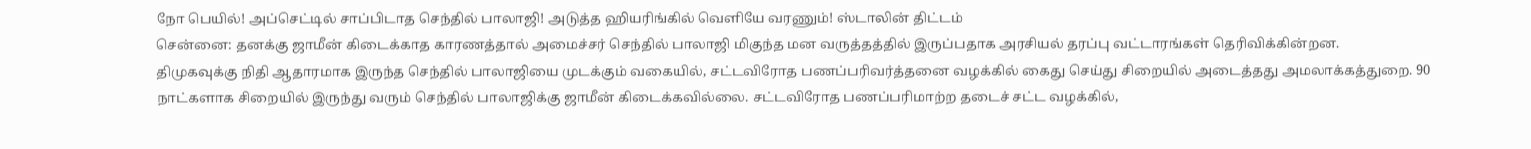நோ பெயில்! அப்செட்டில் சாப்பிடாத செந்தில் பாலாஜி! அடுத்த ஹியரிங்கில் வெளியே வரணும்! ஸ்டாலின் திட்டம்
சென்னை: தனக்கு ஜாமீன் கிடைக்காத காரணத்தால் அமைச்சர் செந்தில் பாலாஜி மிகுந்த மன வருத்தத்தில் இருப்பதாக அரசியல் தரப்பு வட்டாரங்கள் தெரிவிக்கின்றன.
திமுகவுக்கு நிதி ஆதாரமாக இருந்த செந்தில் பாலாஜியை முடக்கும் வகையில், சட்டவிரோத பணப்பரிவர்த்தனை வழக்கில் கைது செய்து சிறையில் அடைத்தது அமலாக்கத்துறை. 90 நாட்களாக சிறையில் இருந்து வரும் செந்தில் பாலாஜிக்கு ஜாமீன் கிடைக்கவில்லை. சட்டவிரோத பணப்பரிமாற்ற தடைச் சட்ட வழக்கில்,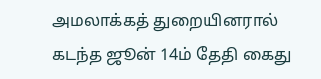அமலாக்கத் துறையினரால் கடந்த ஜூன் 14ம் தேதி கைது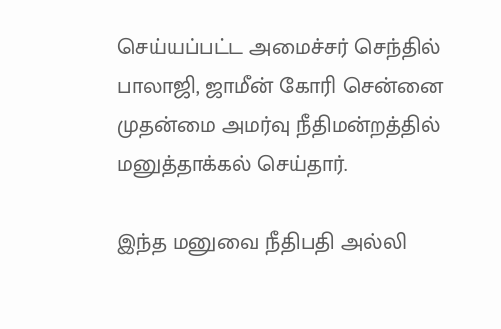செய்யப்பட்ட அமைச்சர் செந்தில் பாலாஜி, ஜாமீன் கோரி சென்னை முதன்மை அமர்வு நீதிமன்றத்தில் மனுத்தாக்கல் செய்தார்.

இந்த மனுவை நீதிபதி அல்லி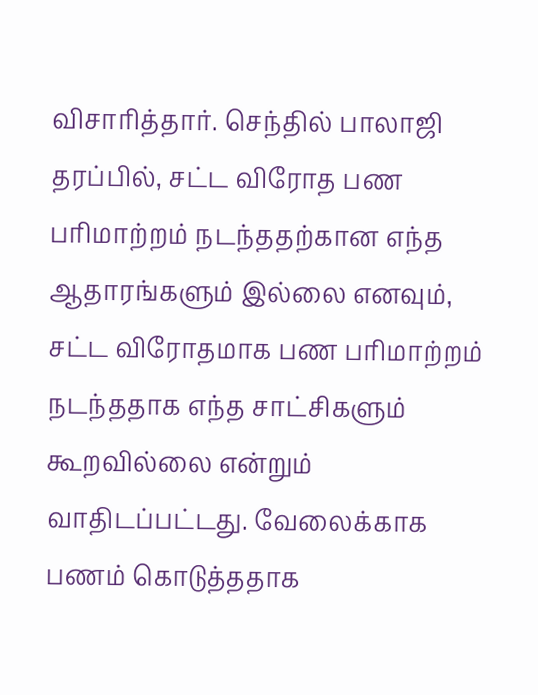விசாரித்தார். செந்தில் பாலாஜி தரப்பில், சட்ட விரோத பண பரிமாற்றம் நடந்ததற்கான எந்த ஆதாரங்களும் இல்லை எனவும், சட்ட விரோதமாக பண பரிமாற்றம் நடந்ததாக எந்த சாட்சிகளும் கூறவில்லை என்றும் வாதிடப்பட்டது. வேலைக்காக பணம் கொடுத்ததாக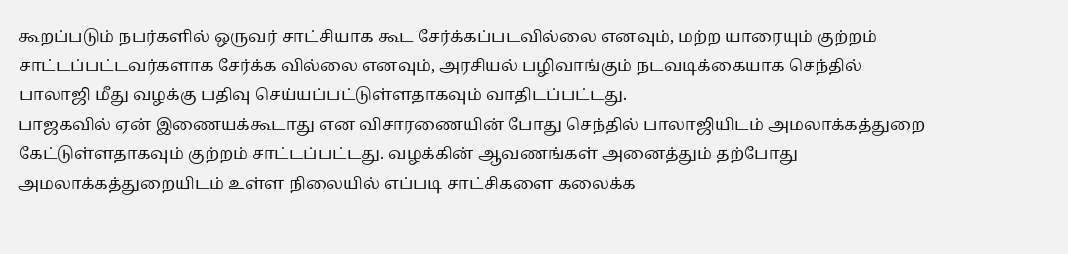கூறப்படும் நபர்களில் ஒருவர் சாட்சியாக கூட சேர்க்கப்படவில்லை எனவும், மற்ற யாரையும் குற்றம் சாட்டப்பட்டவர்களாக சேர்க்க வில்லை எனவும், அரசியல் பழிவாங்கும் நடவடிக்கையாக செந்தில் பாலாஜி மீது வழக்கு பதிவு செய்யப்பட்டுள்ளதாகவும் வாதிடப்பட்டது.
பாஜகவில் ஏன் இணையக்கூடாது என விசாரணையின் போது செந்தில் பாலாஜியிடம் அமலாக்கத்துறை கேட்டுள்ளதாகவும் குற்றம் சாட்டப்பட்டது. வழக்கின் ஆவணங்கள் அனைத்தும் தற்போது அமலாக்கத்துறையிடம் உள்ள நிலையில் எப்படி சாட்சிகளை கலைக்க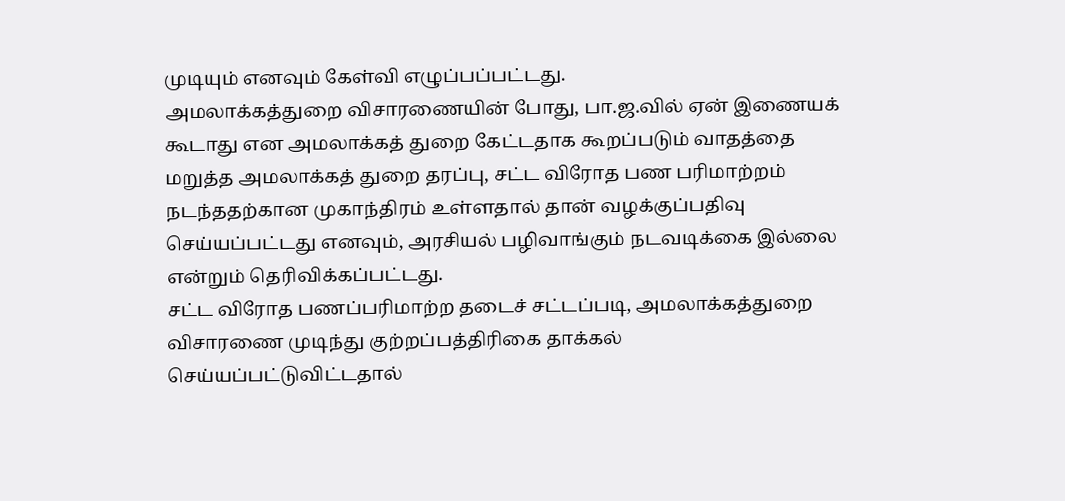முடியும் எனவும் கேள்வி எழுப்பப்பட்டது.
அமலாக்கத்துறை விசாரணையின் போது, பா.ஜ.வில் ஏன் இணையக் கூடாது என அமலாக்கத் துறை கேட்டதாக கூறப்படும் வாதத்தை மறுத்த அமலாக்கத் துறை தரப்பு, சட்ட விரோத பண பரிமாற்றம் நடந்ததற்கான முகாந்திரம் உள்ளதால் தான் வழக்குப்பதிவு செய்யப்பட்டது எனவும், அரசியல் பழிவாங்கும் நடவடிக்கை இல்லை என்றும் தெரிவிக்கப்பட்டது.
சட்ட விரோத பணப்பரிமாற்ற தடைச் சட்டப்படி, அமலாக்கத்துறை விசாரணை முடிந்து குற்றப்பத்திரிகை தாக்கல் செய்யப்பட்டுவிட்டதால்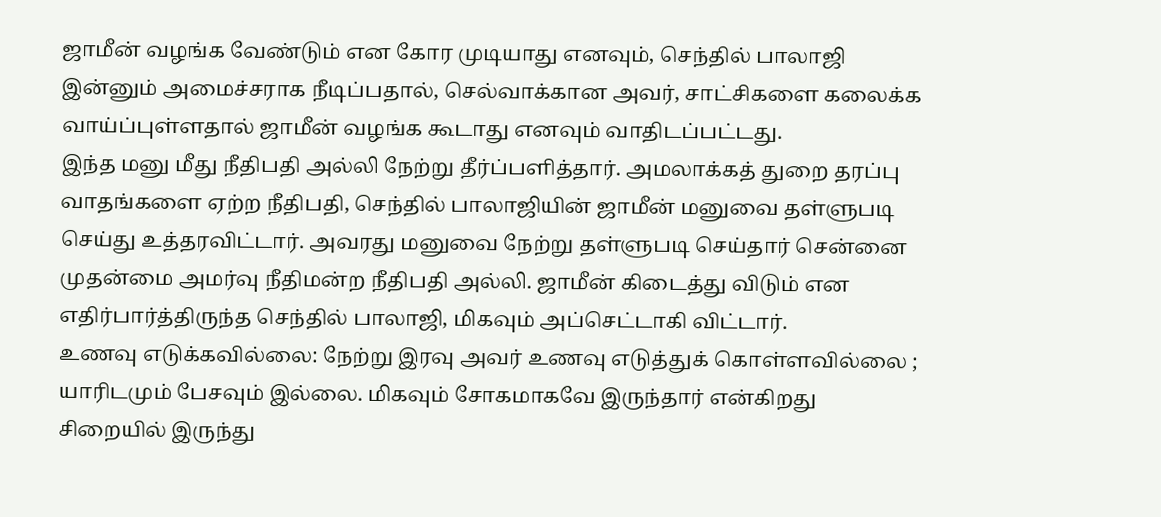ஜாமீன் வழங்க வேண்டும் என கோர முடியாது எனவும், செந்தில் பாலாஜி இன்னும் அமைச்சராக நீடிப்பதால், செல்வாக்கான அவர், சாட்சிகளை கலைக்க வாய்ப்புள்ளதால் ஜாமீன் வழங்க கூடாது எனவும் வாதிடப்பட்டது.
இந்த மனு மீது நீதிபதி அல்லி நேற்று தீர்ப்பளித்தார். அமலாக்கத் துறை தரப்பு வாதங்களை ஏற்ற நீதிபதி, செந்தில் பாலாஜியின் ஜாமீன் மனுவை தள்ளுபடி செய்து உத்தரவிட்டார். அவரது மனுவை நேற்று தள்ளுபடி செய்தார் சென்னை முதன்மை அமர்வு நீதிமன்ற நீதிபதி அல்லி. ஜாமீன் கிடைத்து விடும் என எதிர்பார்த்திருந்த செந்தில் பாலாஜி, மிகவும் அப்செட்டாகி விட்டார்.
உணவு எடுக்கவில்லை: நேற்று இரவு அவர் உணவு எடுத்துக் கொள்ளவில்லை ; யாரிடமும் பேசவும் இல்லை. மிகவும் சோகமாகவே இருந்தார் என்கிறது சிறையில் இருந்து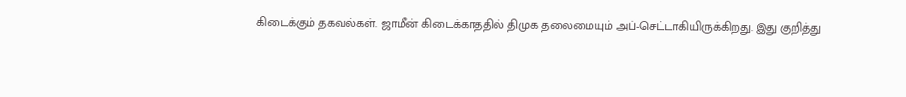கிடைக்கும் தகவல்கள். ஜாமீன் கிடைக்காததில் திமுக தலைமையும் அப்-செட்டாகியிருக்கிறது. இது குறித்து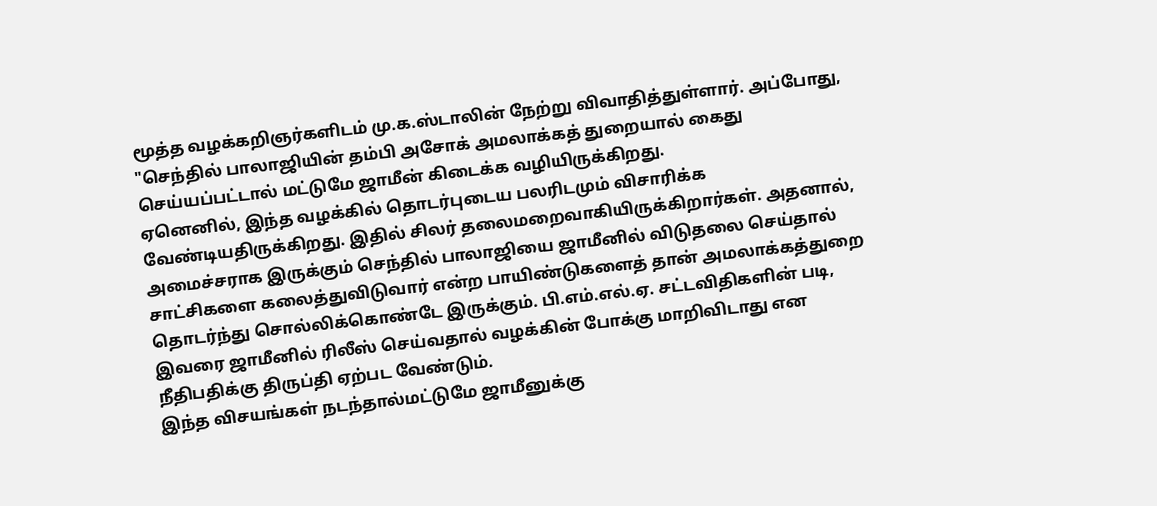மூத்த வழக்கறிஞர்களிடம் மு.க.ஸ்டாலின் நேற்று விவாதித்துள்ளார். அப்போது, "செந்தில் பாலாஜியின் தம்பி அசோக் அமலாக்கத் துறையால் கைது செய்யப்பட்டால் மட்டுமே ஜாமீன் கிடைக்க வழியிருக்கிறது.
ஏனெனில், இந்த வழக்கில் தொடர்புடைய பலரிடமும் விசாரிக்க வேண்டியதிருக்கிறது. இதில் சிலர் தலைமறைவாகியிருக்கிறார்கள். அதனால், அமைச்சராக இருக்கும் செந்தில் பாலாஜியை ஜாமீனில் விடுதலை செய்தால் சாட்சிகளை கலைத்துவிடுவார் என்ற பாயிண்டுகளைத் தான் அமலாக்கத்துறை தொடர்ந்து சொல்லிக்கொண்டே இருக்கும். பி.எம்.எல்.ஏ. சட்டவிதிகளின் படி, இவரை ஜாமீனில் ரிலீஸ் செய்வதால் வழக்கின் போக்கு மாறிவிடாது என நீதிபதிக்கு திருப்தி ஏற்பட வேண்டும்.
இந்த விசயங்கள் நடந்தால்மட்டுமே ஜாமீனுக்கு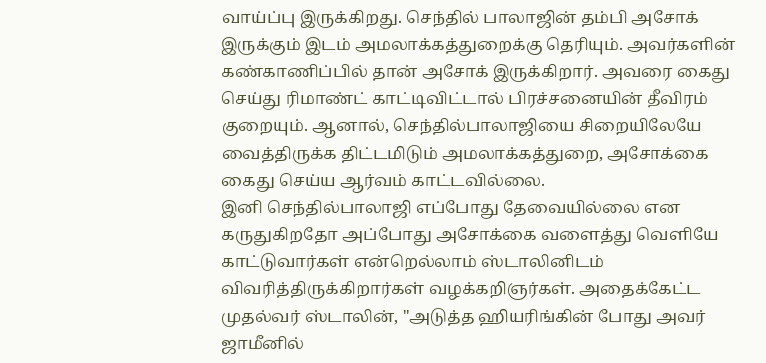வாய்ப்பு இருக்கிறது. செந்தில் பாலாஜின் தம்பி அசோக் இருக்கும் இடம் அமலாக்கத்துறைக்கு தெரியும். அவர்களின் கண்காணிப்பில் தான் அசோக் இருக்கிறார். அவரை கைது செய்து ரிமாண்ட் காட்டிவிட்டால் பிரச்சனையின் தீவிரம் குறையும். ஆனால், செந்தில்பாலாஜியை சிறையிலேயே வைத்திருக்க திட்டமிடும் அமலாக்கத்துறை, அசோக்கை கைது செய்ய ஆர்வம் காட்டவில்லை.
இனி செந்தில்பாலாஜி எப்போது தேவையில்லை என கருதுகிறதோ அப்போது அசோக்கை வளைத்து வெளியே காட்டுவார்கள் என்றெல்லாம் ஸ்டாலினிடம் விவரித்திருக்கிறார்கள் வழக்கறிஞர்கள். அதைக்கேட்ட முதல்வர் ஸ்டாலின், "அடுத்த ஹியரிங்கின் போது அவர் ஜாமீனில்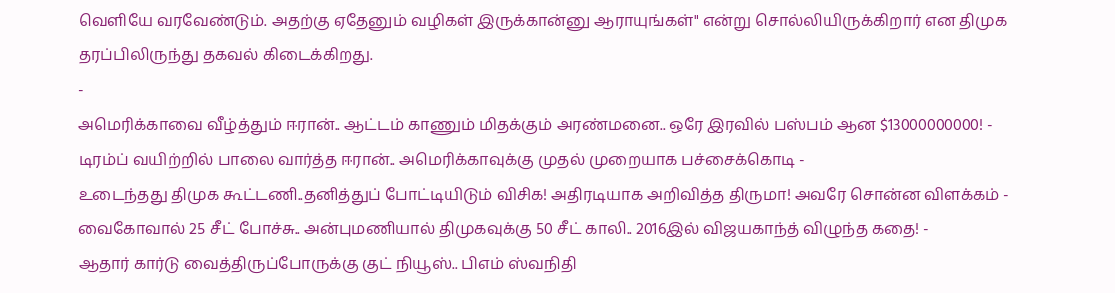வெளியே வரவேண்டும். அதற்கு ஏதேனும் வழிகள் இருக்கான்னு ஆராயுங்கள்" என்று சொல்லியிருக்கிறார் என திமுக தரப்பிலிருந்து தகவல் கிடைக்கிறது.
-
அமெரிக்காவை வீழ்த்தும் ஈரான்.. ஆட்டம் காணும் மிதக்கும் அரண்மனை.. ஒரே இரவில் பஸ்பம் ஆன $13000000000! -
டிரம்ப் வயிற்றில் பாலை வார்த்த ஈரான்.. அமெரிக்காவுக்கு முதல் முறையாக பச்சைக்கொடி -
உடைந்தது திமுக கூட்டணி..தனித்துப் போட்டியிடும் விசிக! அதிரடியாக அறிவித்த திருமா! அவரே சொன்ன விளக்கம் -
வைகோவால் 25 சீட் போச்சு.. அன்புமணியால் திமுகவுக்கு 50 சீட் காலி.. 2016இல் விஜயகாந்த் விழுந்த கதை! -
ஆதார் கார்டு வைத்திருப்போருக்கு குட் நியூஸ்.. பிஎம் ஸ்வநிதி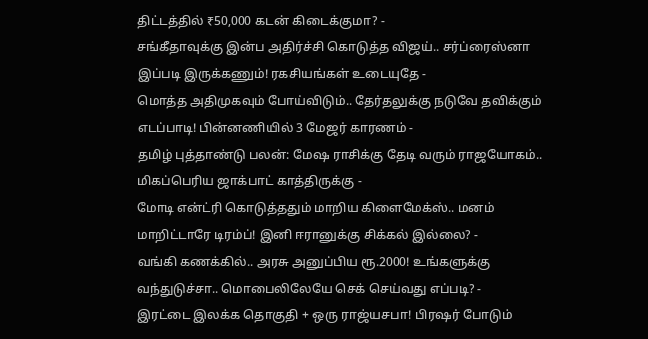திட்டத்தில் ₹50,000 கடன் கிடைக்குமா? -
சங்கீதாவுக்கு இன்ப அதிர்ச்சி கொடுத்த விஜய்.. சர்ப்ரைஸ்னா இப்படி இருக்கணும்! ரகசியங்கள் உடையுதே -
மொத்த அதிமுகவும் போய்விடும்.. தேர்தலுக்கு நடுவே தவிக்கும் எடப்பாடி! பின்னணியில் 3 மேஜர் காரணம் -
தமிழ் புத்தாண்டு பலன்: மேஷ ராசிக்கு தேடி வரும் ராஜயோகம்.. மிகப்பெரிய ஜாக்பாட் காத்திருக்கு -
மோடி என்ட்ரி கொடுத்ததும் மாறிய கிளைமேக்ஸ்.. மனம் மாறிட்டாரே டிரம்ப்! இனி ஈரானுக்கு சிக்கல் இல்லை? -
வங்கி கணக்கில்.. அரசு அனுப்பிய ரூ.2000! உங்களுக்கு வந்துடுச்சா.. மொபைலிலேயே செக் செய்வது எப்படி? -
இரட்டை இலக்க தொகுதி + ஒரு ராஜ்யசபா! பிரஷர் போடும்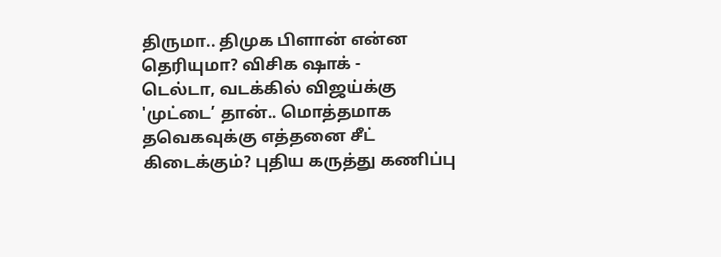திருமா.. திமுக பிளான் என்ன தெரியுமா? விசிக ஷாக் -
டெல்டா, வடக்கில் விஜய்க்கு 'முட்டை’ தான்.. மொத்தமாக தவெகவுக்கு எத்தனை சீட் கிடைக்கும்? புதிய கருத்து கணிப்பு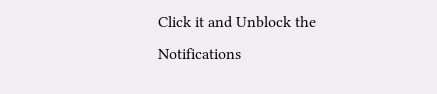Click it and Unblock the Notifications